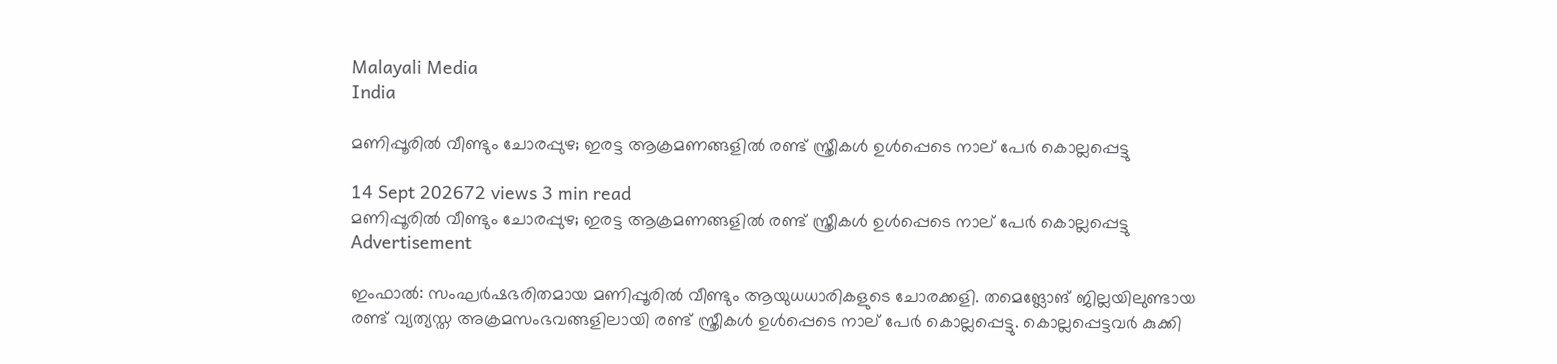Malayali Media
India

മണിപ്പൂരിൽ വീണ്ടും ചോരപ്പുഴ; ഇരട്ട ആക്രമണങ്ങളിൽ രണ്ട് സ്ത്രീകൾ ഉൾപ്പെടെ നാല് പേർ കൊല്ലപ്പെട്ടു

14 Sept 202672 views 3 min read
മണിപ്പൂരിൽ വീണ്ടും ചോരപ്പുഴ; ഇരട്ട ആക്രമണങ്ങളിൽ രണ്ട് സ്ത്രീകൾ ഉൾപ്പെടെ നാല് പേർ കൊല്ലപ്പെട്ടു
Advertisement

ഇംഫാൽ: സംഘർഷഭരിതമായ മണിപ്പൂരിൽ വീണ്ടും ആയുധധാരികളുടെ ചോരക്കളി. തമെങ്ലോങ് ജില്ലയിലുണ്ടായ രണ്ട് വ്യത്യസ്ത അക്രമസംഭവങ്ങളിലായി രണ്ട് സ്ത്രീകൾ ഉൾപ്പെടെ നാല് പേർ കൊല്ലപ്പെട്ടു. കൊല്ലപ്പെട്ടവർ കുക്കി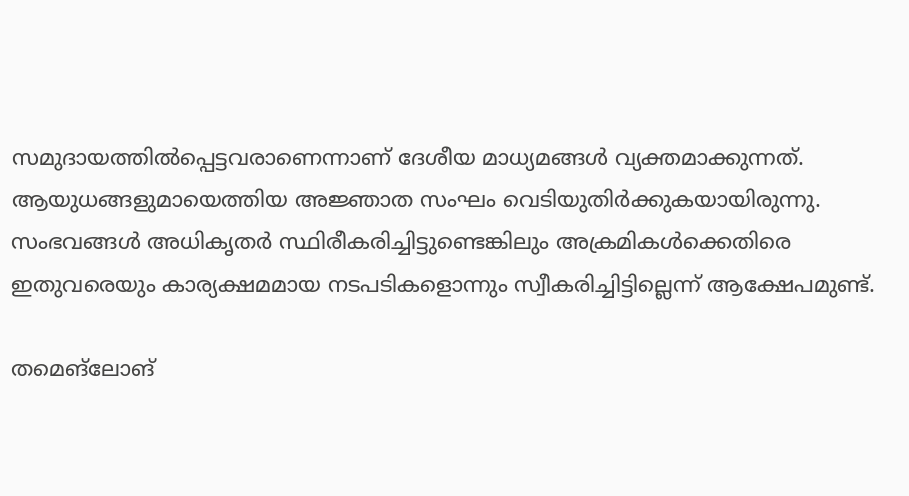സമുദായത്തിൽപ്പെട്ടവരാണെന്നാണ് ദേശീയ മാധ്യമങ്ങൾ വ്യക്തമാക്കുന്നത്. ആയുധങ്ങളുമായെത്തിയ അജ്ഞാത സംഘം വെടിയുതിർക്കുകയായിരുന്നു. സംഭവങ്ങൾ അധികൃതർ സ്ഥിരീകരിച്ചിട്ടുണ്ടെങ്കിലും അക്രമികൾക്കെതിരെ ഇതുവരെയും കാര്യക്ഷമമായ നടപടികളൊന്നും സ്വീകരിച്ചിട്ടില്ലെന്ന് ആക്ഷേപമുണ്ട്.

തമെങ്ലോങ്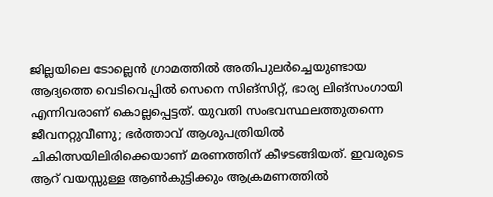ജില്ലയിലെ ടോല്ലെൻ ഗ്രാമത്തിൽ അതിപുലർച്ചെയുണ്ടായ ആദ്യത്തെ വെടിവെപ്പിൽ സെനെ സിങ്സിറ്റ്, ഭാര്യ ലിങ്സംഗായി എന്നിവരാണ് കൊല്ലപ്പെട്ടത്. യുവതി സംഭവസ്ഥലത്തുതന്നെ ജീവനറ്റുവീണു; ഭർത്താവ് ആശുപത്രിയിൽ ചികിത്സയിലിരിക്കെയാണ് മരണത്തിന് കീഴടങ്ങിയത്. ഇവരുടെ ആറ് വയസ്സുള്ള ആൺകുട്ടിക്കും ആക്രമണത്തിൽ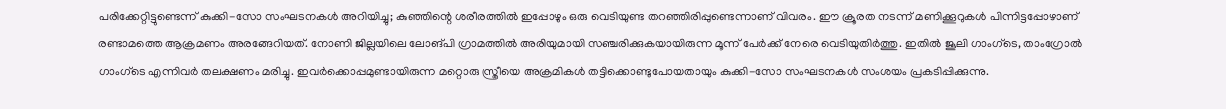പരിക്കേറ്റിട്ടുണ്ടെന്ന് കുക്കി-സോ സംഘടനകൾ അറിയിച്ചു; കുഞ്ഞിന്റെ ശരീരത്തിൽ ഇപ്പോഴും ഒരു വെടിയുണ്ട തറഞ്ഞിരിപ്പുണ്ടെന്നാണ് വിവരം. ഈ ക്രൂരത നടന്ന് മണിക്കൂറുകൾ പിന്നിട്ടപ്പോഴാണ് രണ്ടാമത്തെ ആക്രമണം അരങ്ങേറിയത്. നോണി ജില്ലയിലെ ലോങ്പി ഗ്രാമത്തിൽ അരിയുമായി സഞ്ചരിക്കുകയായിരുന്ന മൂന്ന് പേർക്ക് നേരെ വെടിയുതിർത്തു. ഇതിൽ ജൂലി ഗാംഗ്‌ടെ, താംഗ്രോൽ ഗാംഗ്‌ടെ എന്നിവർ തലക്ഷണം മരിച്ചു. ഇവർക്കൊപ്പമുണ്ടായിരുന്ന മറ്റൊരു സ്ത്രീയെ അക്രമികൾ തട്ടിക്കൊണ്ടുപോയതായും കുക്കി-സോ സംഘടനകൾ സംശയം പ്രകടിപ്പിക്കുന്നു.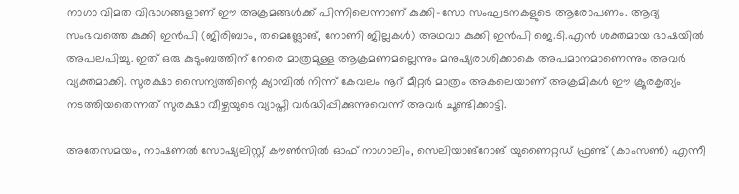നാഗാ വിമത വിഭാഗങ്ങളാണ് ഈ അക്രമങ്ങൾക്ക് പിന്നിലെന്നാണ് കുക്കി-സോ സംഘടനകളുടെ ആരോപണം. ആദ്യ സംഭവത്തെ കുക്കി ഇൻപി (ജിരിബാം, തമെങ്ലോങ്, നോണി ജില്ലകൾ) അഥവാ കുക്കി ഇൻപി ജെ.ടി.എൻ ശക്തമായ ഭാഷയിൽ അപലപിച്ചു. ഇത് ഒരു കുടുംബത്തിന് നേരെ മാത്രമുള്ള ആക്രമണമല്ലെന്നും മനുഷ്യരാശിക്കാകെ അപമാനമാണെന്നും അവർ വ്യക്തമാക്കി. സുരക്ഷാ സൈന്യത്തിന്റെ ക്യാമ്പിൽ നിന്ന് കേവലം നൂറ് മീറ്റർ മാത്രം അകലെയാണ് അക്രമികൾ ഈ ക്രൂരകൃത്യം നടത്തിയതെന്നത് സുരക്ഷാ വീഴ്ചയുടെ വ്യാപ്തി വർദ്ധിപ്പിക്കുന്നുവെന്ന് അവർ ചൂണ്ടിക്കാട്ടി.

അതേസമയം, നാഷണൽ സോഷ്യലിസ്റ്റ് കൗൺസിൽ ഓഫ് നാഗാലിം, സെലിയാങ്റോങ് യുണൈറ്റഡ് ഫ്രണ്ട് (കാംസൺ) എന്നീ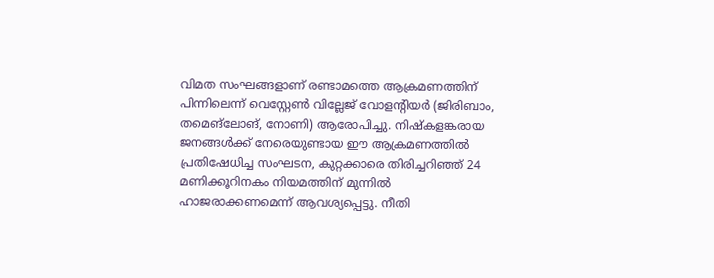വിമത സംഘങ്ങളാണ് രണ്ടാമത്തെ ആക്രമണത്തിന് പിന്നിലെന്ന് വെസ്റ്റേൺ വില്ലേജ് വോളന്റിയർ (ജിരിബാം, തമെങ്ലോങ്, നോണി) ആരോപിച്ചു. നിഷ്കളങ്കരായ ജനങ്ങൾക്ക് നേരെയുണ്ടായ ഈ ആക്രമണത്തിൽ പ്രതിഷേധിച്ച സംഘടന, കുറ്റക്കാരെ തിരിച്ചറിഞ്ഞ് 24 മണിക്കൂറിനകം നിയമത്തിന് മുന്നിൽ ഹാജരാക്കണമെന്ന് ആവശ്യപ്പെട്ടു. നീതി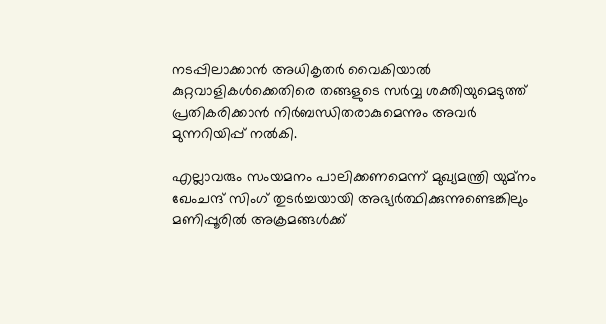നടപ്പിലാക്കാൻ അധികൃതർ വൈകിയാൽ കുറ്റവാളികൾക്കെതിരെ തങ്ങളുടെ സർവ്വ ശക്തിയുമെടുത്ത് പ്രതികരിക്കാൻ നിർബന്ധിതരാകുമെന്നും അവർ മുന്നറിയിപ്പ് നൽകി.

എല്ലാവരും സംയമനം പാലിക്കണമെന്ന് മുഖ്യമന്ത്രി യുമ്നം ഖേംചന്ദ് സിംഗ് തുടർച്ചയായി അഭ്യർത്ഥിക്കുന്നുണ്ടെങ്കിലും മണിപ്പൂരിൽ അക്രമങ്ങൾക്ക്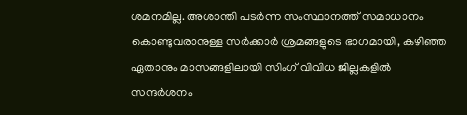ശമനമില്ല. അശാന്തി പടർന്ന സംസ്ഥാനത്ത് സമാധാനം കൊണ്ടുവരാനുള്ള സർക്കാർ ശ്രമങ്ങളുടെ ഭാഗമായി, കഴിഞ്ഞ ഏതാനും മാസങ്ങളിലായി സിംഗ് വിവിധ ജില്ലകളിൽ സന്ദർശനം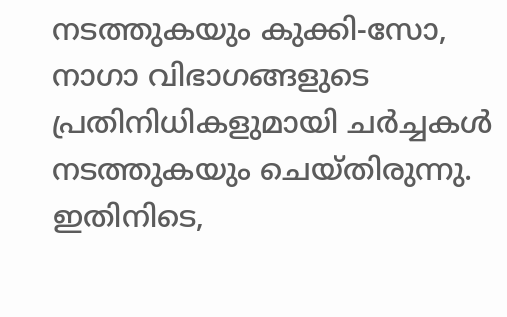നടത്തുകയും കുക്കി-സോ, നാഗാ വിഭാഗങ്ങളുടെ പ്രതിനിധികളുമായി ചർച്ചകൾ നടത്തുകയും ചെയ്തിരുന്നു. ഇതിനിടെ,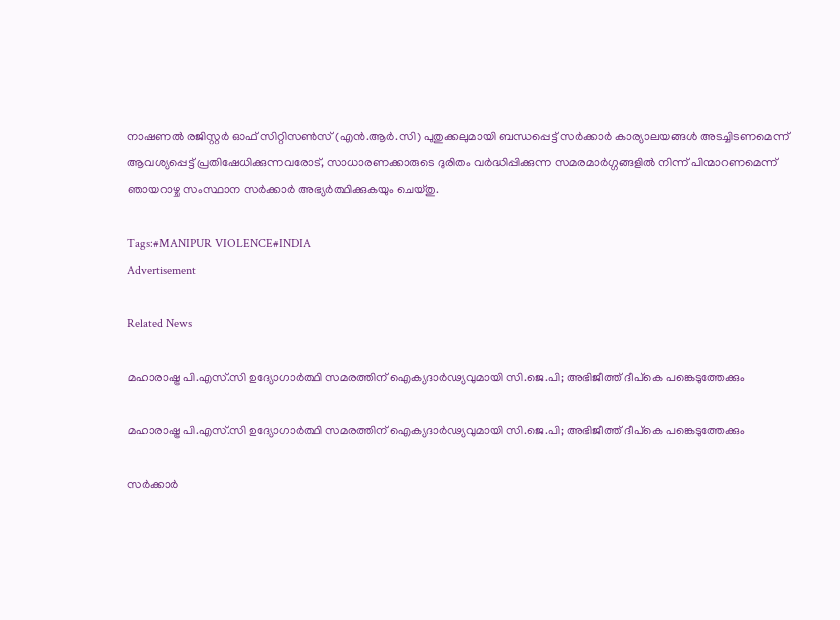നാഷണൽ രജിസ്റ്റർ ഓഫ് സിറ്റിസൺസ് (എൻ.ആർ.സി) പുതുക്കലുമായി ബന്ധപ്പെട്ട് സർക്കാർ കാര്യാലയങ്ങൾ അടച്ചിടണമെന്ന് ആവശ്യപ്പെട്ട് പ്രതിഷേധിക്കുന്നവരോട്, സാധാരണക്കാരുടെ ദുരിതം വർദ്ധിപ്പിക്കുന്ന സമരമാർഗ്ഗങ്ങളിൽ നിന്ന് പിന്മാറണമെന്ന് ഞായറാഴ്ച സംസ്ഥാന സർക്കാർ അഭ്യർത്ഥിക്കുകയും ചെയ്തു.

Tags:#MANIPUR VIOLENCE#INDIA
Advertisement

Related News

മഹാരാഷ്ട്ര പി.എസ്.സി ഉദ്യോഗാർത്ഥി സമരത്തിന് ഐക്യദാർഢ്യവുമായി സി.ജെ.പി; അഭിജീത്ത് ദീപ്കെ പങ്കെടുത്തേക്കും

മഹാരാഷ്ട്ര പി.എസ്.സി ഉദ്യോഗാർത്ഥി സമരത്തിന് ഐക്യദാർഢ്യവുമായി സി.ജെ.പി; അഭിജീത്ത് ദീപ്കെ പങ്കെടുത്തേക്കും

സർക്കാർ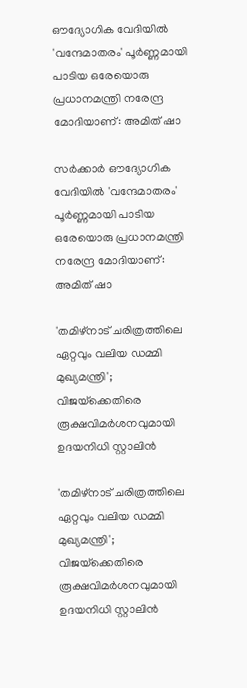ഔദ്യോഗിക വേദിയിൽ 'വന്ദേമാതരം' പൂർണ്ണമായി പാടിയ ഒരേയൊരു പ്രധാനമന്ത്രി നരേന്ദ്ര മോദിയാണ്: അമിത് ഷാ

സർക്കാർ ഔദ്യോഗിക വേദിയിൽ 'വന്ദേമാതരം' പൂർണ്ണമായി പാടിയ ഒരേയൊരു പ്രധാനമന്ത്രി നരേന്ദ്ര മോദിയാണ്: അമിത് ഷാ

'തമിഴ്‌നാട് ചരിത്രത്തിലെ ഏറ്റവും വലിയ ഡമ്മി മുഖ്യമന്ത്രി'; വിജയ്‌ക്കെതിരെ രൂക്ഷവിമർശനവുമായി ഉദയനിധി സ്റ്റാലിൻ

'തമിഴ്‌നാട് ചരിത്രത്തിലെ ഏറ്റവും വലിയ ഡമ്മി മുഖ്യമന്ത്രി'; വിജയ്‌ക്കെതിരെ രൂക്ഷവിമർശനവുമായി ഉദയനിധി സ്റ്റാലിൻ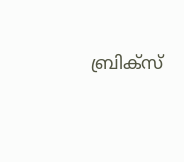ബ്രിക്സ്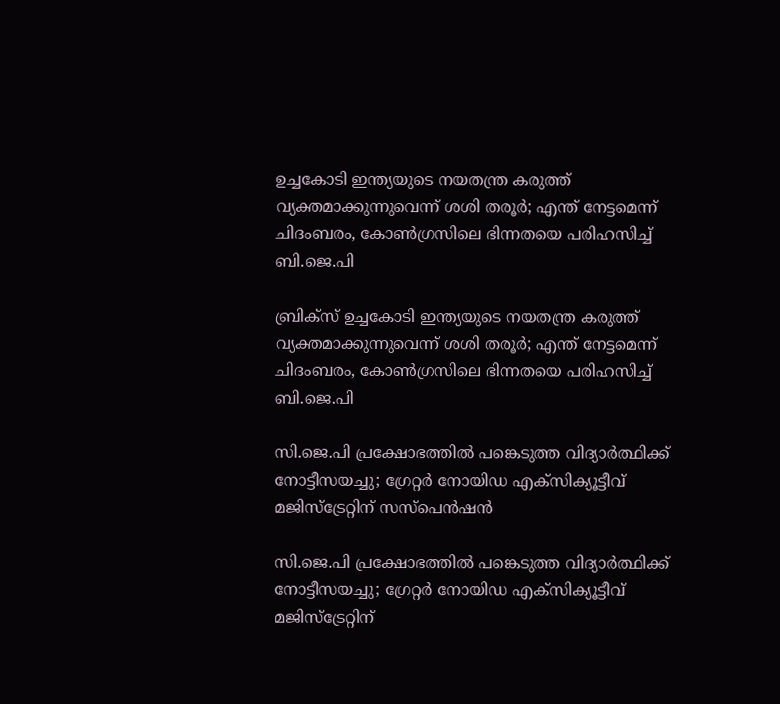ഉച്ചകോടി ഇന്ത്യയുടെ നയതന്ത്ര കരുത്ത് വ്യക്തമാക്കുന്നുവെന്ന് ശശി തരൂർ; എന്ത് നേട്ടമെന്ന് ചിദംബരം, കോൺഗ്രസിലെ ഭിന്നതയെ പരിഹസിച്ച് ബി.ജെ.പി

ബ്രിക്സ് ഉച്ചകോടി ഇന്ത്യയുടെ നയതന്ത്ര കരുത്ത് വ്യക്തമാക്കുന്നുവെന്ന് ശശി തരൂർ; എന്ത് നേട്ടമെന്ന് ചിദംബരം, കോൺഗ്രസിലെ ഭിന്നതയെ പരിഹസിച്ച് ബി.ജെ.പി

സി.ജെ.പി പ്രക്ഷോഭത്തിൽ പങ്കെടുത്ത വിദ്യാർത്ഥിക്ക് നോട്ടീസയച്ചു; ഗ്രേറ്റർ നോയിഡ എക്സിക്യൂട്ടീവ് മജിസ്ട്രേറ്റിന് സസ്പെൻഷൻ

സി.ജെ.പി പ്രക്ഷോഭത്തിൽ പങ്കെടുത്ത വിദ്യാർത്ഥിക്ക് നോട്ടീസയച്ചു; ഗ്രേറ്റർ നോയിഡ എക്സിക്യൂട്ടീവ് മജിസ്ട്രേറ്റിന്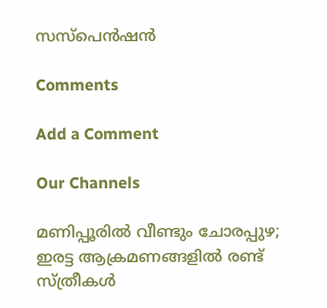സസ്പെൻഷൻ

Comments

Add a Comment

Our Channels

മണിപ്പൂരിൽ വീണ്ടും ചോരപ്പുഴ; ഇരട്ട ആക്രമണങ്ങളിൽ രണ്ട് സ്ത്രീകൾ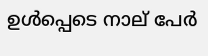ഉൾപ്പെടെ നാല് പേർ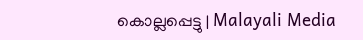കൊല്ലപ്പെട്ടു | Malayali Media